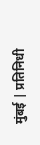मुंबई | प्रतिनिधी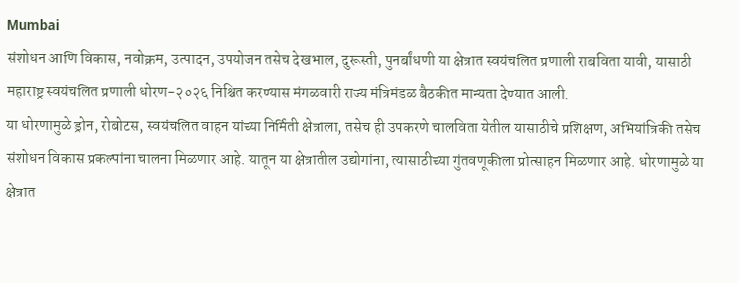Mumbai
संशोधन आणि विकास, नवोक्रम, उत्पादन, उपयोजन तसेच देखभाल, दुरूस्ती, पुनर्बांधणी या क्षेत्रात स्वयंचलित प्रणाली राबविता यावी, यासाठी महाराष्ट्र स्वयंचलित प्रणाली धोरण-२०२६ निश्चित करण्यास मंगळवारी राज्य मंत्रिमंडळ बैठकीत मान्यता देण्यात आली.
या धोरणामुळे ड्रोन, रोबोटस, स्वयंचलित वाहन यांच्या निर्मिती क्षेत्राला, तसेच ही उपकरणे चालविता येतील यासाठीचे प्रशिक्षण, अभियांत्रिकी तसेच संशोधन विकास प्रकल्पांना चालना मिळणार आहे. यातून या क्षेत्रातील उद्योगांना, त्यासाठीच्या गुंतवणूकीला प्रोत्साहन मिळणार आहे. धोरणामुळे या क्षेत्रात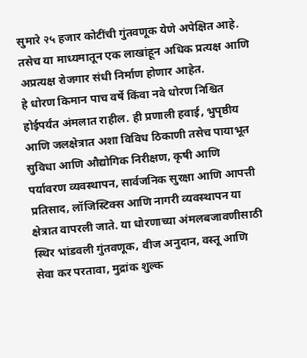सुमारे २५ हजार कोटींची गुंतवणूक येणे अपेक्षित आहे. तसेच या माध्यमातून एक लाखांहून अधिक प्रत्यक्ष आणि अप्रत्यक्ष रोजगार संधी निर्माण होणार आहेत.
हे धोरण किमान पाच वर्षे किंवा नवे धोरण निश्चित होईपर्यंत अंमलात राहील. ही प्रणाली हवाई, भुपृष्ठीय आणि जलक्षेत्रात अशा विविध ठिकाणी तसेच पायाभूत सुविधा आणि औद्योगिक निरीक्षण, कृषी आणि पर्यावरण व्यवस्थापन, सार्वजनिक सुरक्षा आणि आपत्ती प्रतिसाद, लॉजिस्टिक्स आणि नागरी व्यवस्थापन या क्षेत्रात वापरली जाते. या धोरणाच्या अंमलबजावणीसाठी स्थिर भांडवली गुंतवणूक, वीज अनुदान, वस्तू आणि सेवा कर परतावा, मुद्रांक शुल्क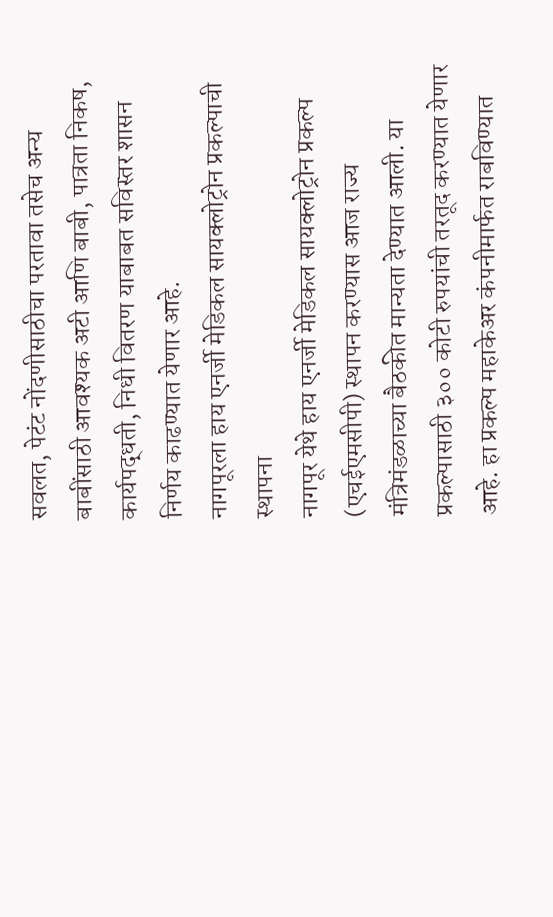सवलत, पेटंट नोंदणीसाठीचा परतावा तसेच अन्य बाबींसाठी आवश्यक अटी आणि बाबी, पात्रता निकष, कार्यपद्धती, निधी वितरण याबाबत सविस्तर शासन निर्णय काढण्यात येणार आहे.
नागपूरला हाय एनर्जी मेडिकल सायक्लोट्रोन प्रकल्पाची स्थापना
नागपूर येथे हाय एनर्जी मेडिकल सायक्लोट्रोन प्रकल्प (एचईएमसीपी) स्थापन करण्यास आज राज्य मंत्रिमंडळाच्या बैठकीत मान्यता देण्यात आली. या प्रकल्पासाठी ३०० कोटी रुपयांची तरतूद करण्यात येणार आहे. हा प्रकल्प महाकेअर कंपनीमार्फत राबविण्यात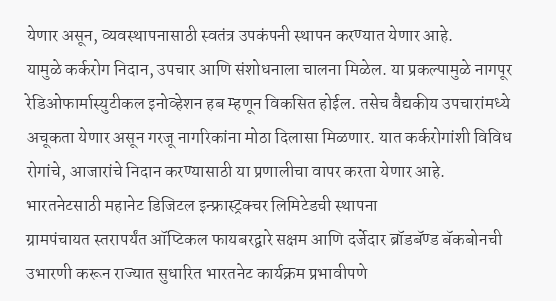येणार असून, व्यवस्थापनासाठी स्वतंत्र उपकंपनी स्थापन करण्यात येणार आहे.
यामुळे कर्करोग निदान, उपचार आणि संशोधनाला चालना मिळेल. या प्रकल्पामुळे नागपूर रेडिओफार्मास्युटीकल इनोव्हेशन हब म्हणून विकसित होईल. तसेच वैद्यकीय उपचारांमध्ये अचूकता येणार असून गरजू नागरिकांना मोठा दिलासा मिळणार. यात कर्करोगांशी विविध रोगांचे, आजारांचे निदान करण्यासाठी या प्रणालीचा वापर करता येणार आहे.
भारतनेटसाठी महानेट डिजिटल इन्फ्रास्ट्रक्चर लिमिटेडची स्थापना
ग्रामपंचायत स्तरापर्यंत ऑप्टिकल फायबरद्वारे सक्षम आणि दर्जेदार ब्रॉडबॅण्ड बॅकबोनची उभारणी करून राज्यात सुधारित भारतनेट कार्यक्रम प्रभावीपणे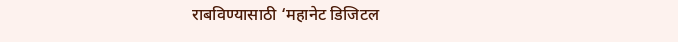राबविण्यासाठी ‘महानेट डिजिटल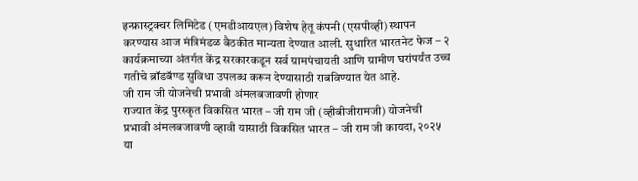इन्फ्रास्ट्रक्चर लिमिटेड (एमडीआयएल) विशेष हेतू कंपनी (एसपीव्ही) स्थापन करण्यास आज मंत्रिमंडळ बैठकीत मान्यता देण्यात आली. सुधारित भारतनेट फेज – २ कार्यक्रमाच्या अंतर्गत केंद्र सरकारकडून सर्व ग्रामपंचायती आणि ग्रामीण घरांपर्यंत उच्च गतीचे ब्रॉडबॅण्ड सुविधा उपलब्ध करून देण्यासाठी राबविण्यात येत आहे.
जी राम जी योजनेची प्रभावी अंमलबजावणी होणार
राज्यात केंद्र पुरस्कृत विकसित भारत – जी राम जी (व्हीबीजीरामजी) योजनेची प्रभावी अंमलबजावणी व्हावी यासाठी विकसित भारत – जी राम जी कायदा, २०२५ या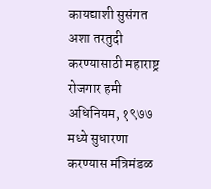कायद्याशी सुसंगत अशा तरतुदी करण्यासाठी महाराष्ट्र रोजगार हमी अधिनियम, १९७७ मध्ये सुधारणा करण्यास मंत्रिमंडळ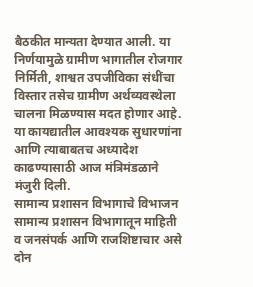बैठकीत मान्यता देण्यात आली. या निर्णयामुळे ग्रामीण भागातील रोजगार निर्मिती, शाश्वत उपजीविका संधींचा विस्तार तसेच ग्रामीण अर्थव्यवस्थेला चालना मिळण्यास मदत होणार आहे. या कायद्यातील आवश्यक सुधारणांना आणि त्याबाबतच अध्यादेश काढण्यासाठी आज मंत्रिमंडळाने मंजुरी दिली.
सामान्य प्रशासन विभागाचे विभाजन
सामान्य प्रशासन विभागातून माहिती व जनसंपर्क आणि राजशिष्टाचार असे दोन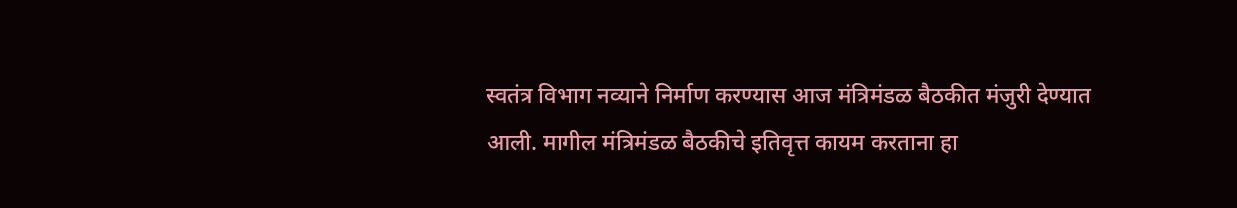स्वतंत्र विभाग नव्याने निर्माण करण्यास आज मंत्रिमंडळ बैठकीत मंजुरी देण्यात आली. मागील मंत्रिमंडळ बैठकीचे इतिवृत्त कायम करताना हा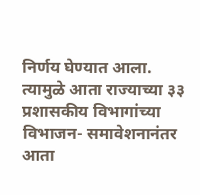निर्णय घेण्यात आला. त्यामुळे आता राज्याच्या ३३ प्रशासकीय विभागांच्या विभाजन- समावेशनानंतर आता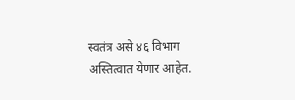स्वतंत्र असे ४६ विभाग अस्तित्वात येणार आहेत.